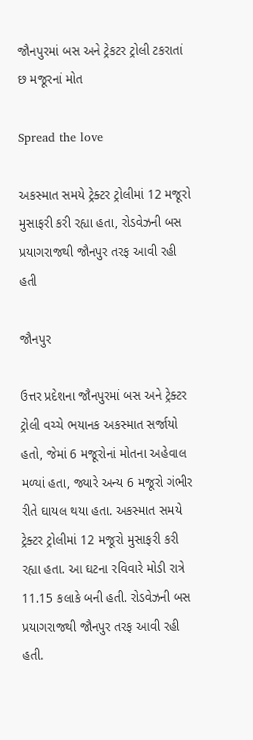જૌનપુરમાં બસ અને ટ્રેકટર ટ્રોલી ટકરાતાં છ મજૂરનાં મોત

Spread the love

અકસ્માત સમયે ટ્રેક્ટર ટ્રોલીમાં 12 મજૂરો મુસાફરી કરી રહ્યા હતા, રોડવેઝની બસ પ્રયાગરાજથી જૌનપુર તરફ આવી રહી હતી

જૌનપુર

ઉત્તર પ્રદેશના જૌનપુરમાં બસ અને ટ્રેક્ટર ટ્રોલી વચ્ચે ભયાનક અકસ્માત સર્જાયો હતો, જેમાં 6 મજૂરોનાં મોતના અહેવાલ મળ્યાં હતા, જ્યારે અન્ય 6 મજૂરો ગંભીર રીતે ઘાયલ થયા હતા. અકસ્માત સમયે ટ્રેક્ટર ટ્રોલીમાં 12 મજૂરો મુસાફરી કરી રહ્યા હતા. આ ઘટના રવિવારે મોડી રાત્રે 11.15 કલાકે બની હતી. રોડવેઝની બસ પ્રયાગરાજથી જૌનપુર તરફ આવી રહી હતી.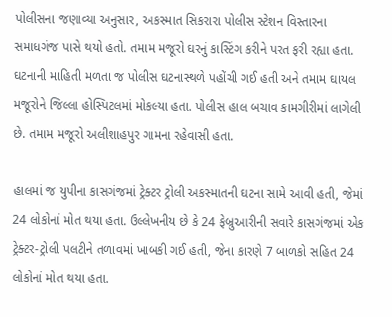પોલીસના જણાવ્યા અનુસાર, અકસ્માત સિકરારા પોલીસ સ્ટેશન વિસ્તારના સમાધગંજ પાસે થયો હતો. તમામ મજૂરો ઘરનું કાસ્ટિંગ કરીને પરત ફરી રહ્યા હતા. ઘટનાની માહિતી મળતા જ પોલીસ ઘટનાસ્થળે પહોંચી ગઈ હતી અને તમામ ઘાયલ મજૂરોને જિલ્લા હોસ્પિટલમાં મોકલ્યા હતા. પોલીસ હાલ બચાવ કામગીરીમાં લાગેલી છે. તમામ મજૂરો અલીશાહપુર ગામના રહેવાસી હતા.

હાલમાં જ યુપીના કાસગંજમાં ટ્રેક્ટર ટ્રોલી અકસ્માતની ઘટના સામે આવી હતી, જેમાં 24 લોકોનાં મોત થયા હતા. ઉલ્લેખનીય છે કે 24 ફેબ્રુઆરીની સવારે કાસગંજમાં એક ટ્રેક્ટર-ટ્રોલી પલટીને તળાવમાં ખાબકી ગઈ હતી, જેના કારણે 7 બાળકો સહિત 24 લોકોનાં મોત થયા હતા.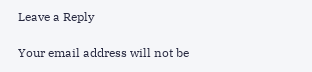Leave a Reply

Your email address will not be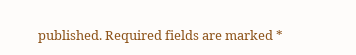published. Required fields are marked *